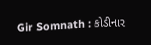Gir Somnath : કોડીનાર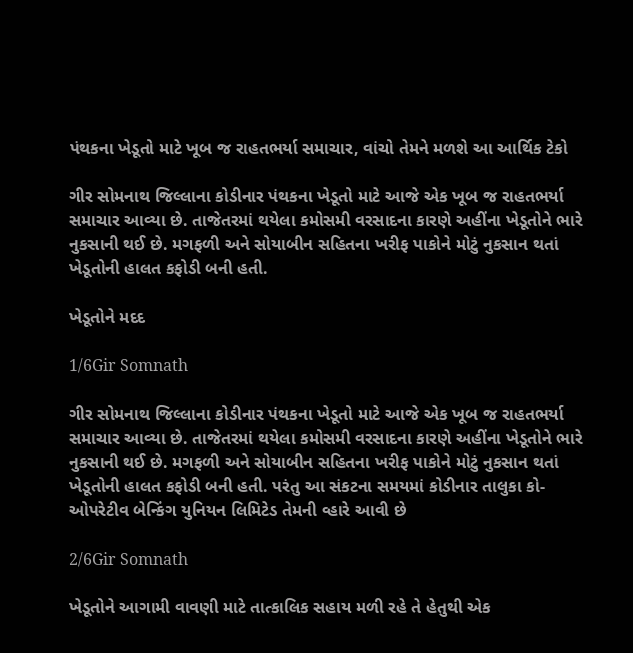પંથકના ખેડૂતો માટે ખૂબ જ રાહતભર્યા સમાચાર, વાંચો તેમને મળશે આ આર્થિક ટેકો

ગીર સોમનાથ જિલ્લાના કોડીનાર પંથકના ખેડૂતો માટે આજે એક ખૂબ જ રાહતભર્યા સમાચાર આવ્યા છે. તાજેતરમાં થયેલા કમોસમી વરસાદના કારણે અહીંના ખેડૂતોને ભારે નુકસાની થઈ છે. મગફળી અને સોયાબીન સહિતના ખરીફ પાકોને મોટું નુકસાન થતાં ખેડૂતોની હાલત કફોડી બની હતી.

ખેડૂતોને મદદ

1/6Gir Somnath

ગીર સોમનાથ જિલ્લાના કોડીનાર પંથકના ખેડૂતો માટે આજે એક ખૂબ જ રાહતભર્યા સમાચાર આવ્યા છે. તાજેતરમાં થયેલા કમોસમી વરસાદના કારણે અહીંના ખેડૂતોને ભારે નુકસાની થઈ છે. મગફળી અને સોયાબીન સહિતના ખરીફ પાકોને મોટું નુકસાન થતાં ખેડૂતોની હાલત કફોડી બની હતી. પરંતુ આ સંકટના સમયમાં કોડીનાર તાલુકા કો-ઓપરેટીવ બેન્કિંગ યુનિયન લિમિટેડ તેમની વ્હારે આવી છે

2/6Gir Somnath

ખેડૂતોને આગામી વાવણી માટે તાત્કાલિક સહાય મળી રહે તે હેતુથી એક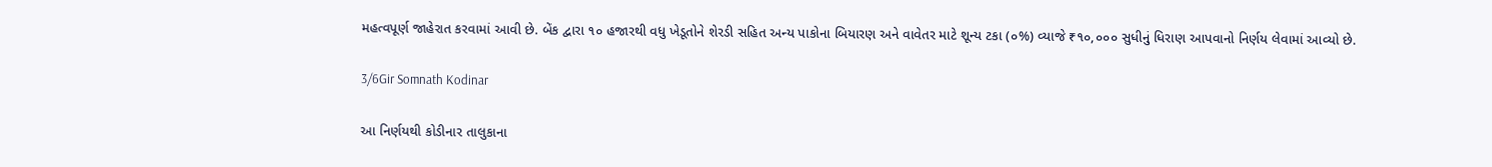મહત્વપૂર્ણ જાહેરાત કરવામાં આવી છે. બેંક દ્વારા ૧૦ હજારથી વધુ ખેડૂતોને શેરડી સહિત અન્ય પાકોના બિયારણ અને વાવેતર માટે શૂન્ય ટકા (૦%) વ્યાજે ₹૧૦,૦૦૦ સુધીનું ધિરાણ આપવાનો નિર્ણય લેવામાં આવ્યો છે.

3/6Gir Somnath Kodinar

આ નિર્ણયથી કોડીનાર તાલુકાના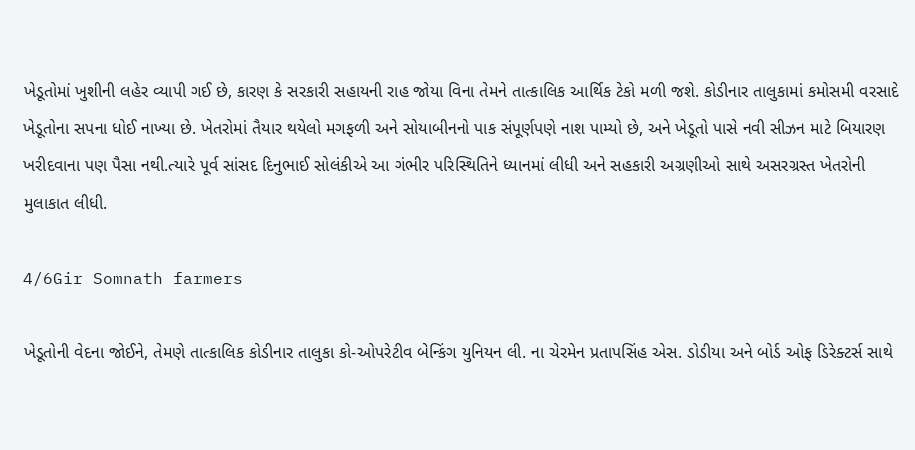ખેડૂતોમાં ખુશીની લહેર વ્યાપી ગઈ છે, કારણ કે સરકારી સહાયની રાહ જોયા વિના તેમને તાત્કાલિક આર્થિક ટેકો મળી જશે. કોડીનાર તાલુકામાં કમોસમી વરસાદે ખેડૂતોના સપના ધોઈ નાખ્યા છે. ખેતરોમાં તૈયાર થયેલો મગફળી અને સોયાબીનનો પાક સંપૂર્ણપણે નાશ પામ્યો છે, અને ખેડૂતો પાસે નવી સીઝન માટે બિયારણ ખરીદવાના પણ પૈસા નથી.ત્યારે પૂર્વ સાંસદ દિનુભાઈ સોલંકીએ આ ગંભીર પરિસ્થિતિને ધ્યાનમાં લીધી અને સહકારી અગ્રણીઓ સાથે અસરગ્રસ્ત ખેતરોની મુલાકાત લીધી.

4/6Gir Somnath farmers

ખેડૂતોની વેદના જોઈને, તેમણે તાત્કાલિક કોડીનાર તાલુકા કો-ઓપરેટીવ બેન્કિંગ યુનિયન લી. ના ચેરમેન પ્રતાપસિંહ એસ. ડોડીયા અને બોર્ડ ઓફ ડિરેક્ટર્સ સાથે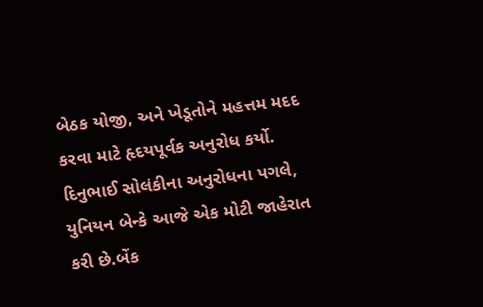બેઠક યોજી, અને ખેડૂતોને મહત્તમ મદદ કરવા માટે હૃદયપૂર્વક અનુરોધ કર્યો. દિનુભાઈ સોલંકીના અનુરોધના પગલે, યુનિયન બેન્કે આજે એક મોટી જાહેરાત કરી છે.બેંક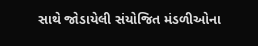સાથે જોડાયેલી સંયોજિત મંડળીઓના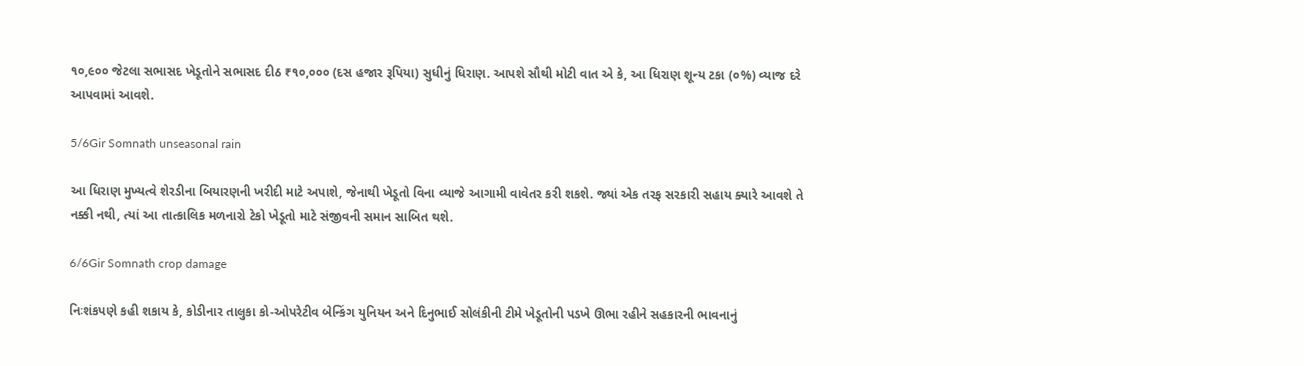૧૦,૯૦૦ જેટલા સભાસદ ખેડૂતોને સભાસદ દીઠ ₹૧૦,૦૦૦ (દસ હજાર રૂપિયા) સુધીનું ધિરાણ. આપશે સૌથી મોટી વાત એ કે, આ ધિરાણ શૂન્ય ટકા (૦%) વ્યાજ દરે આપવામાં આવશે.

5/6Gir Somnath unseasonal rain

આ ધિરાણ મુખ્યત્વે શેરડીના બિયારણની ખરીદી માટે અપાશે, જેનાથી ખેડૂતો વિના વ્યાજે આગામી વાવેતર કરી શકશે. જ્યાં એક તરફ સરકારી સહાય ક્યારે આવશે તે નક્કી નથી, ત્યાં આ તાત્કાલિક મળનારો ટેકો ખેડૂતો માટે સંજીવની સમાન સાબિત થશે.

6/6Gir Somnath crop damage

નિઃશંકપણે કહી શકાય કે, કોડીનાર તાલુકા કો-ઓપરેટીવ બેન્કિંગ યુનિયન અને દિનુભાઈ સોલંકીની ટીમે ખેડૂતોની પડખે ઊભા રહીને સહકારની ભાવનાનું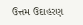ઉત્તમ ઉદાહરણ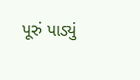પૂરું પાડ્યું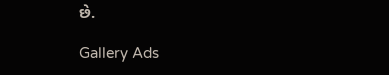છે.

Gallery Ads